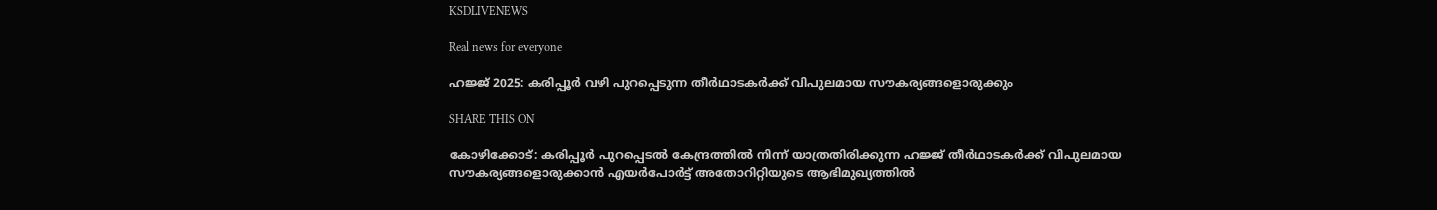KSDLIVENEWS

Real news for everyone

ഹജ്ജ് 2025: കരിപ്പൂര്‍ വഴി പുറപ്പെടുന്ന തീര്‍ഥാടകര്‍ക്ക് വിപുലമായ സൗകര്യങ്ങളൊരുക്കും

SHARE THIS ON

കോഴിക്കോട്: കരിപ്പൂര്‍ പുറപ്പെടല്‍ കേന്ദ്രത്തില്‍ നിന്ന് യാത്രതിരിക്കുന്ന ഹജ്ജ് തീര്‍ഥാടകര്‍ക്ക് വിപുലമായ സൗകര്യങ്ങളൊരുക്കാന്‍ എയര്‍പോര്‍ട്ട് അതോറിറ്റിയുടെ ആഭിമുഖ്യത്തില്‍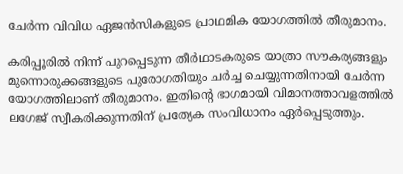ചേര്‍ന്ന വിവിധ ഏജന്‍സികളുടെ പ്രാഥമിക യോഗത്തില്‍ തീരുമാനം.

കരിപ്പൂരില്‍ നിന്ന് പുറപ്പെടുന്ന തീര്‍ഥാടകരുടെ യാത്രാ സൗകര്യങ്ങളും മുന്നൊരുക്കങ്ങളുടെ പുരോഗതിയും ചര്‍ച്ച ചെയ്യുന്നതിനായി ചേര്‍ന്ന യോഗത്തിലാണ് തീരുമാനം. ഇതിന്റെ ഭാഗമായി വിമാനത്താവളത്തില്‍ ലഗേജ് സ്വീകരിക്കുന്നതിന് പ്രത്യേക സംവിധാനം ഏര്‍പ്പെടുത്തും.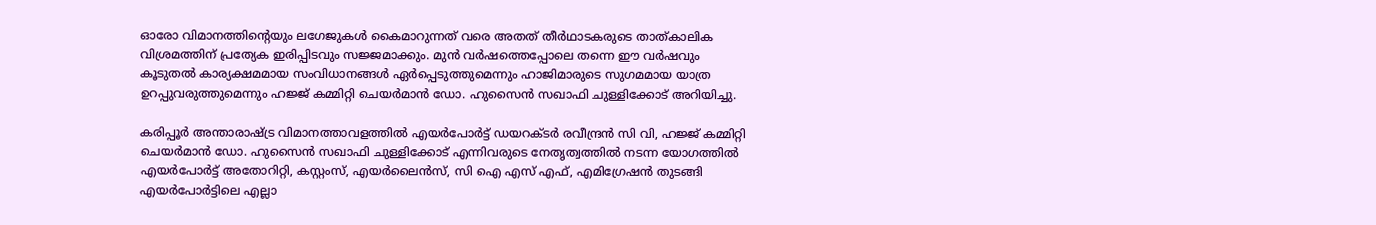ഓരോ വിമാനത്തിന്റെയും ലഗേജുകള്‍ കൈമാറുന്നത് വരെ അതത് തീര്‍ഥാടകരുടെ താത്കാലിക വിശ്രമത്തിന് പ്രത്യേക ഇരിപ്പിടവും സജ്ജമാക്കും. മുന്‍ വര്‍ഷത്തെപ്പോലെ തന്നെ ഈ വര്‍ഷവും കൂടുതല്‍ കാര്യക്ഷമമായ സംവിധാനങ്ങള്‍ ഏര്‍പ്പെടുത്തുമെന്നും ഹാജിമാരുടെ സുഗമമായ യാത്ര ഉറപ്പുവരുത്തുമെന്നും ഹജ്ജ് കമ്മിറ്റി ചെയര്‍മാന്‍ ഡോ. ഹുസൈന്‍ സഖാഫി ചുള്ളിക്കോട് അറിയിച്ചു.

കരിപ്പൂര്‍ അന്താരാഷ്ട്ര വിമാനത്താവളത്തില്‍ എയര്‍പോര്‍ട്ട് ഡയറക്ടര്‍ രവീന്ദ്രന്‍ സി വി, ഹജ്ജ് കമ്മിറ്റി ചെയര്‍മാന്‍ ഡോ. ഹുസൈന്‍ സഖാഫി ചുള്ളിക്കോട് എന്നിവരുടെ നേതൃത്വത്തില്‍ നടന്ന യോഗത്തില്‍ എയര്‍പോര്‍ട്ട് അതോറിറ്റി, കസ്റ്റംസ്, എയര്‍ലൈന്‍സ്, സി ഐ എസ് എഫ്, എമിഗ്രേഷന്‍ തുടങ്ങി എയര്‍പോര്‍ട്ടിലെ എല്ലാ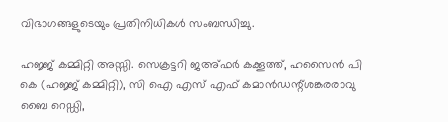വിഭാഗങ്ങളുടെയും പ്രതിനിധികള്‍ സംബന്ധിച്ചു.

ഹജ്ജ് കമ്മിറ്റി അസ്സി. സെക്രട്ടറി ജഅ്ഫര്‍ കക്കൂത്ത്, ഹസൈന്‍ പി കെ (ഹജ്ജ് കമ്മിറ്റി), സി ഐ എസ് എഫ് കമാന്‍ഡന്റ്ശങ്കരരാവു ബൈ റെഡ്ഡി,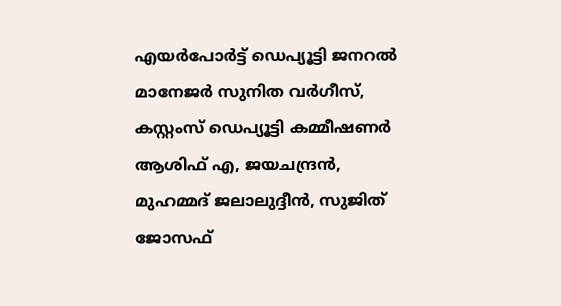എയര്‍പോര്‍ട്ട് ഡെപ്യൂട്ടി ജനറല്‍ മാനേജര്‍ സുനിത വര്‍ഗീസ്, കസ്റ്റംസ് ഡെപ്യൂട്ടി കമ്മീഷണര്‍ ആശിഫ് എ, ജയചന്ദ്രന്‍, മുഹമ്മദ് ജലാലുദ്ദീന്‍, സുജിത് ജോസഫ്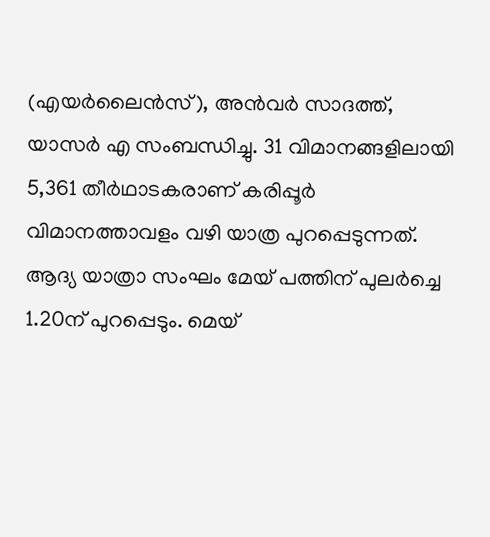(എയര്‍ലൈന്‍സ്), അന്‍വര്‍ സാദത്ത്, യാസര്‍ എ സംബന്ധിച്ചു. 31 വിമാനങ്ങളിലായി 5,361 തീര്‍ഥാടകരാണ് കരിപ്പൂര്‍ വിമാനത്താവളം വഴി യാത്ര പുറപ്പെടുന്നത്. ആദ്യ യാത്രാ സംഘം മേയ് പത്തിന് പുലര്‍ച്ചെ 1.20ന് പുറപ്പെടും. മെയ്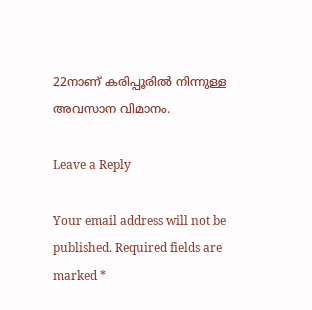22നാണ് കരിപ്പൂരില്‍ നിന്നുള്ള അവസാന വിമാനം.

Leave a Reply

Your email address will not be published. Required fields are marked *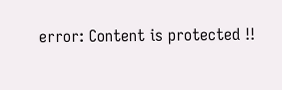error: Content is protected !!